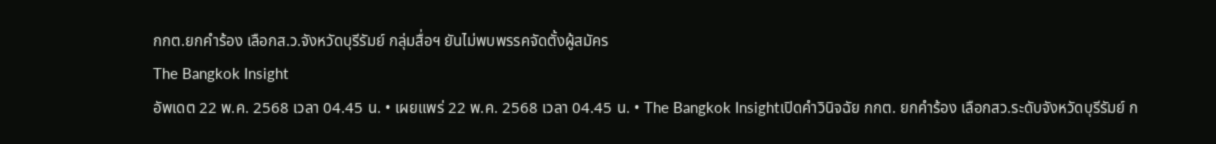กกต.ยกคำร้อง เลือกส.ว.จังหวัดบุรีรัมย์ กลุ่มสื่อฯ ยันไม่พบพรรคจัดตั้งผู้สมัคร
The Bangkok Insight
อัพเดต 22 พ.ค. 2568 เวลา 04.45 น. • เผยแพร่ 22 พ.ค. 2568 เวลา 04.45 น. • The Bangkok Insightเปิดคำวินิจฉัย กกต. ยกคำร้อง เลือกสว.ระดับจังหวัดบุรีรัมย์ ก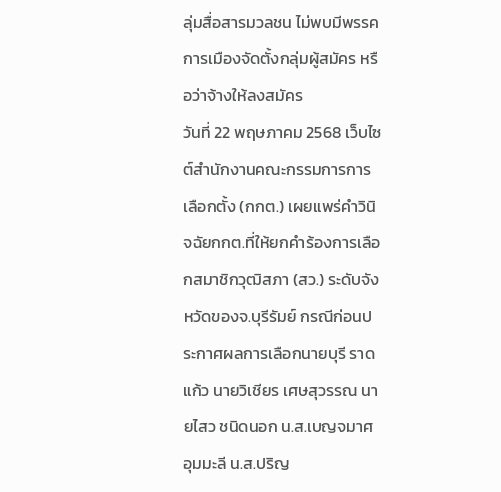ลุ่มสื่อสารมวลชน ไม่พบมีพรรคการเมืองจัดตั้งกลุ่มผู้สมัคร หรือว่าจ้างให้ลงสมัคร
วันที่ 22 พฤษภาคม 2568 เว็บไซต์สำนักงานคณะกรรมการการเลือกตั้ง (กกต.) เผยแพร่คำวินิจฉัยกกต.ที่ให้ยกคำร้องการเลือกสมาชิกวุฒิสภา (สว.) ระดับจังหวัดของจ.บุรีรัมย์ กรณีก่อนประกาศผลการเลือกนายบุรี ราดแก้ว นายวิเชียร เศษสุวรรณ นายไสว ชนิดนอก น.ส.เบญจมาศ อุมมะลี น.ส.ปริญ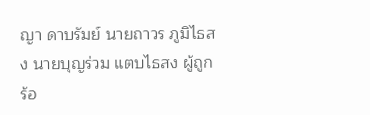ญา ดาบรัมย์ นายถาวร ภูมิไธสง นายบุญร่วม แตบไธสง ผู้ถูกร้อ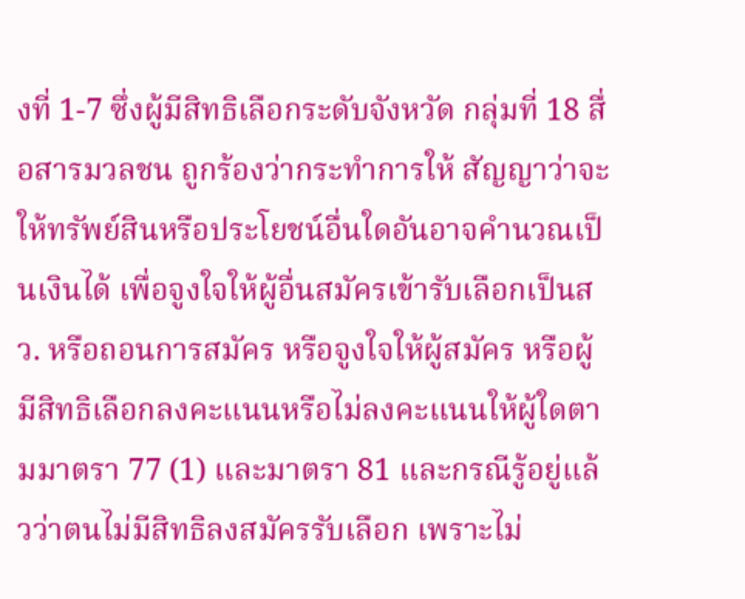งที่ 1-7 ซึ่งผู้มีสิทธิเลือกระดับจังหวัด กลุ่มที่ 18 สื่อสารมวลชน ถูกร้องว่ากระทำการให้ สัญญาว่าจะให้ทรัพย์สินหรือประโยชน์อื่นใดอันอาจคำนวณเป็นเงินได้ เพื่อจูงใจให้ผู้อื่นสมัครเข้ารับเลือกเป็นสว. หรือถอนการสมัคร หรือจูงใจให้ผู้สมัคร หรือผู้มีสิทธิเลือกลงคะแนนหรือไม่ลงคะแนนให้ผู้ใดตามมาตรา 77 (1) และมาตรา 81 และกรณีรู้อยู่แล้วว่าตนไม่มีสิทธิลงสมัครรับเลือก เพราะไม่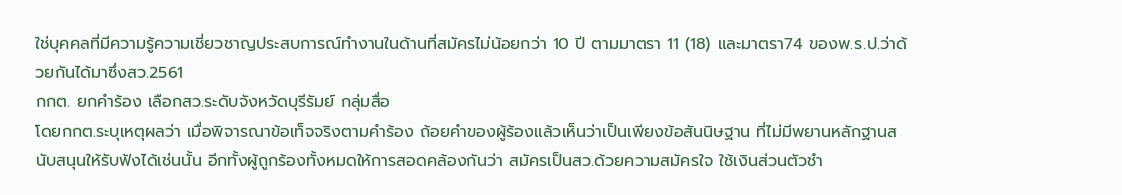ใช่บุคคลที่มีความรู้ความเชี่ยวชาญประสบการณ์ทำงานในด้านที่สมัครไม่น้อยกว่า 10 ปี ตามมาตรา 11 (18) และมาตรา74 ของพ.ร.ป.ว่าด้วยกันได้มาซึ่งสว.2561
กกต. ยกคำร้อง เลือกสว.ระดับจังหวัดบุรีรัมย์ กลุ่มสื่อ
โดยกกต.ระบุเหตุผลว่า เมื่อพิจารณาข้อเท็จจริงตามคำร้อง ถ้อยคำของผู้ร้องแล้วเห็นว่าเป็นเพียงข้อสันนิษฐาน ที่ไม่มีพยานหลักฐานสนับสนุนให้รับฟังได้เช่นนั้น อีกทั้งผู้ถูกร้องทั้งหมดให้การสอดคล้องกันว่า สมัครเป็นสว.ด้วยความสมัครใจ ใช้เงินส่วนตัวชำ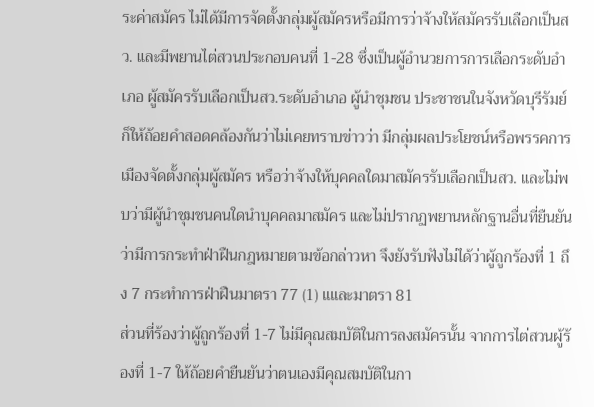ระค่าสมัคร ไม่ได้มีการจัดตั้งกลุ่มผู้สมัครหรือมีการว่าจ้างให้สมัครรับเลือกเป็นสว. และมีพยานไต่สวนประกอบคนที่ 1-28 ซึ่งเป็นผู้อำนวยการการเลือกระดับอำเภอ ผู้สมัครรับเลือกเป็นสว.ระดับอำเภอ ผู้นำชุมชน ประชาชนในจังหวัดบุรีรัมย์ ก็ให้ถ้อยคำสอดคล้องกันว่าไม่เคยทราบข่าวว่า มีกลุ่มผลประโยชน์หรือพรรคการ เมืองจัดตั้งกลุ่มผู้สมัคร หรือว่าจ้างให้บุคคลใดมาสมัครรับเลือกเป็นสว. และไม่พบว่ามีผู้นำชุมชนคนใดนำบุคคลมาสมัคร และไม่ปรากฏพยานหลักฐานอื่นที่ยืนยันว่ามีการกระทำฝ่าฝืนกฎหมายตามข้อกล่าวหา จึงยังรับฟังไม่ได้ว่าผู้ถูกร้องที่ 1 ถึง 7 กระทำการฝ่าฝืนมาตรา 77 (1) แและมาตรา 81
ส่วนที่ร้องว่าผู้ถูกร้องที่ 1-7 ไม่มีคุณสมบัติในการลงสมัครนั้น จากการไต่สวนผู้ร้องที่ 1-7 ให้ถ้อยคำยืนยันว่าตนเองมีคุณสมบัติในกา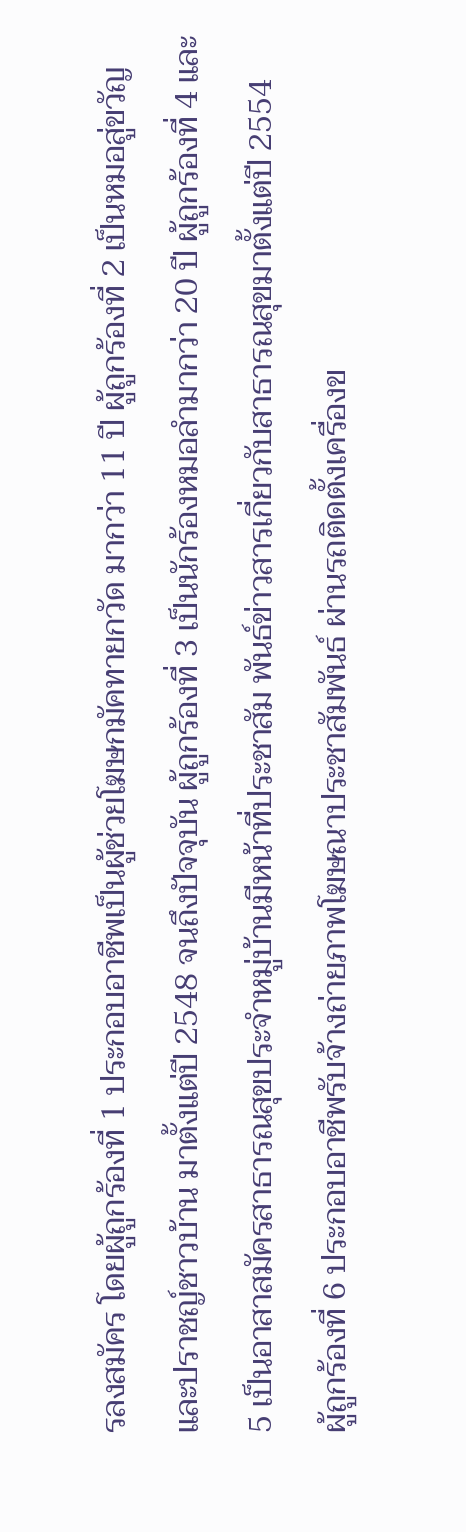รลงสมัคร โดยผู้ถูกร้องที่ 1 ประกอบอาชีพเป็นผู้ช่วยโฆษกมัคทายกวัด มากว่า 11 ปี ผู้ถูกร้องที่ 2 เป็นหมอสู่ขวัญ และปราชญ์ชาวบ้าน มาตั้งแต่ปี 2548 จนถึงปัจจุบัน ผู้ถูกร้องที่ 3 เป็นนักร้องหมอลำมากว่า 20 ปี ผู้ถูกร้องที่ 4 และ 5 เป็นอาสาสมัครสาธารณสุขประจำหมู่บ้านมีหน้าที่ประชาสัม พันธ์ข่าวสารเกี่ยวกับสาธารณสุขมาตั้งแต่ปี 2554
ผู้ถูกร้องที่ 6 ประกอบอาชีพรับจ้างถ่ายภาพโฆษณาประชาสัมพันธ์ ผ่านรถติดตั้งเครื่องข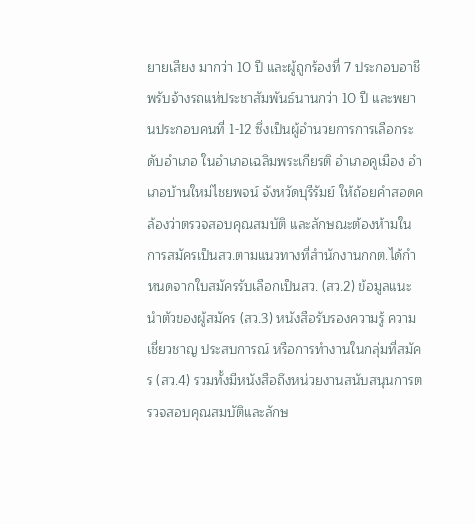ยายเสียง มากว่า 10 ปี และผู้ถูกร้องที่ 7 ประกอบอาชีพรับจ้างรถแห่ประชาสัมพันธ์นานกว่า 10 ปี และพยานประกอบคนที่ 1-12 ซึ่งเป็นผู้อำนวยการการเลือกระดับอำเภอ ในอำเภอเฉลิมพระเกียรติ อำเภอคูเมือง อำเภอบ้านใหม่ไชยพจน์ จังหวัดบุรีรัมย์ ให้ถ้อยคำสอดคล้องว่าตรวจสอบคุณสมบัติ และลักษณะต้องห้ามในการสมัครเป็นสว.ตามแนวทางที่สำนักงานกกต.ได้กำหนดจากใบสมัครรับเลือกเป็นสว. (สว.2) ข้อมูลแนะนำตัวของผู้สมัคร (สว.3) หนังสือรับรองความรู้ ความเชี่ยวชาญ ประสบการณ์ หรือการทำงานในกลุ่มที่สมัคร (สว.4) รวมทั้งมีหนังสือถึงหน่วยงานสนับสนุนการตรวจสอบคุณสมบัติและลักษ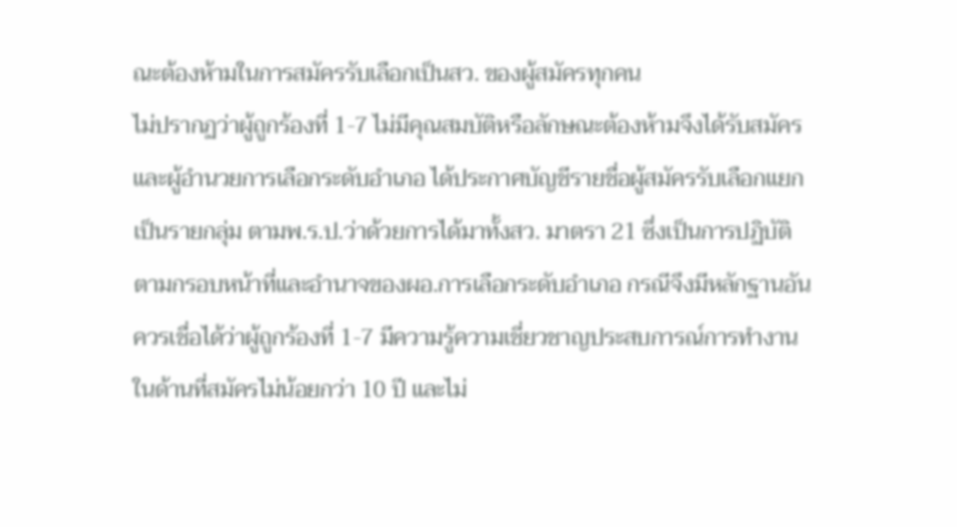ณะต้องห้ามในการสมัครรับเลือกเป็นสว. ของผู้สมัครทุกคน
ไม่ปรากฏว่าผู้ถูกร้องที่ 1-7 ไม่มีคุณสมบัติหรือลักษณะต้องห้ามจึงได้รับสมัคร และผู้อำนวยการเลือกระดับอำเภอ ได้ประกาศบัญชีรายชื่อผู้สมัครรับเลือกแยกเป็นรายกลุ่ม ตามพ.ร.ป.ว่าด้วยการได้มาทั้งสว. มาตรา 21 ซึ่งเป็นการปฏิบัติตามกรอบหน้าที่และอำนาจของผอ.การเลือกระดับอำเภอ กรณีจึงมีหลักฐานอันควรเชื่อได้ว่าผู้ถูกร้องที่ 1-7 มีความรู้ความเชี่ยวชาญประสบการณ์การทำงานในด้านที่สมัครไม่น้อยกว่า 10 ปี และไม่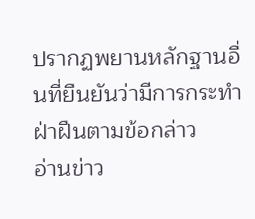ปรากฏพยานหลักฐานอื่นที่ยืนยันว่ามีการกระทำฝ่าฝืนตามข้อกล่าว
อ่านข่าว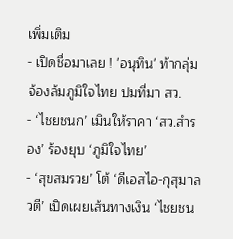เพิ่มเติม
- เปิดชื่อมาเลย ! 'อนุทิน' ท้ากลุ่มจ้องล้มภูมิใจไทย ปมที่มา สว.
- ‘ไชยชนก’ เมินให้ราคา ‘สว.สำรอง’ ร้องยุบ ‘ภูมิใจไทย’
- ‘สุขสมรวย’ โต้ ‘ดีเอสไอ-กุสุมาลวตี’ เปิดเผยเส้นทางเงิน ‘ไชยชน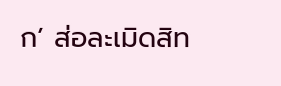ก’ ส่อละเมิดสิท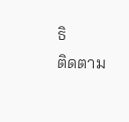ธิ
ติดตาม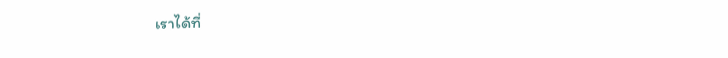เราได้ที่